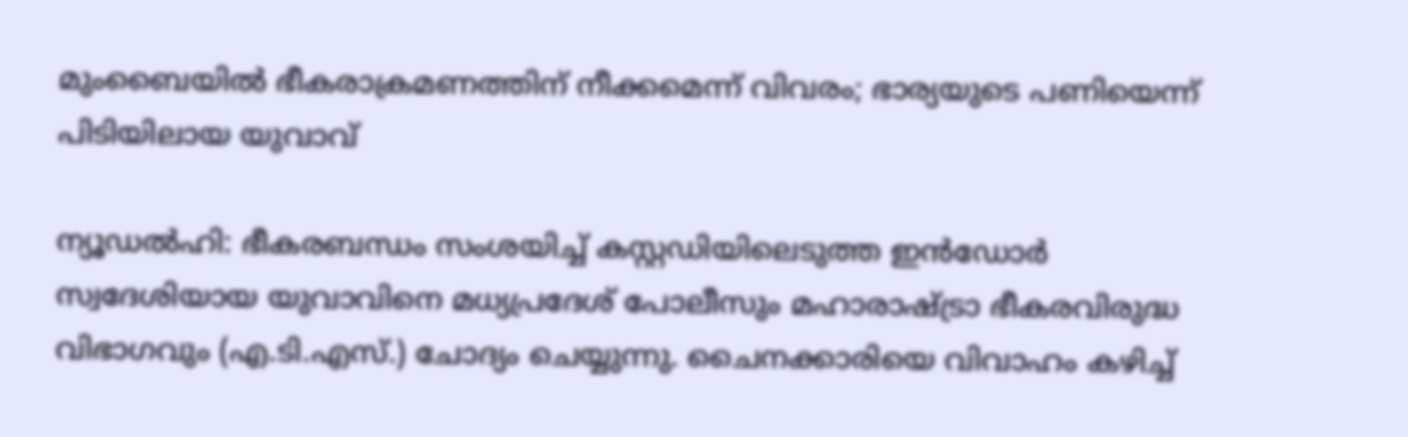മുംബൈയില്‍ ഭീകരാക്രമണത്തിന് നീക്കമെന്ന് വിവരം; ഭാര്യയുടെ പണിയെന്ന് പിടിയിലായ യുവാവ്

ന്യൂഡല്‍ഹി: ഭീകരബന്ധം സംശയിച്ച് കസ്റ്റഡിയിലെടുത്ത ഇന്‍ഡോര്‍ സ്വദേശിയായ യുവാവിനെ മധ്യപ്രദേശ് പോലീസും മഹാരാഷ്ട്രാ ഭീകരവിരുദ്ധ വിഭാഗവും (എ.ടി.എസ്.) ചോദ്യം ചെയ്യുന്നു. ചൈനക്കാരിയെ വിവാഹം കഴിച്ച്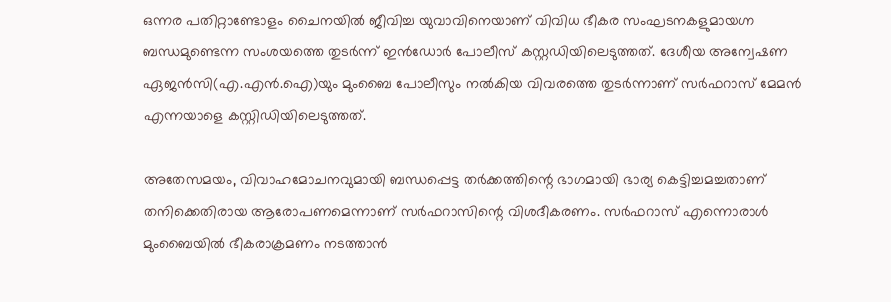ഒന്നര പതിറ്റാണ്ടോളം ചൈനയില്‍ ജീവിച്ച യുവാവിനെയാണ് വിവിധ ഭീകര സംഘടനകളുമായഗ്ന ബന്ധമുണ്ടെന്ന സംശയത്തെ തുടര്‍ന്ന് ഇന്‍ഡോര്‍ പോലീസ് കസ്റ്റഡിയിലെടുത്തത്. ദേശീയ അന്വേഷണ ഏജന്‍സി(എ.എന്‍.ഐ)യും മുംബൈ പോലീസും നല്‍കിയ വിവരത്തെ തുടര്‍ന്നാണ് സര്‍ഫറാസ് മേമന്‍ എന്നയാളെ കസ്റ്റിഡിയിലെടുത്തത്.

അതേസമയം, വിവാഹമോചനവുമായി ബന്ധപ്പെട്ട തര്‍ക്കത്തിന്റെ ഭാഗമായി ഭാര്യ കെട്ടിച്ചമച്ചതാണ് തനിക്കെതിരായ ആരോപണമെന്നാണ് സര്‍ഫറാസിന്റെ വിശദീകരണം. സര്‍ഫറാസ് എന്നൊരാള്‍ മുംബൈയില്‍ ഭീകരാക്രമണം നടത്താന്‍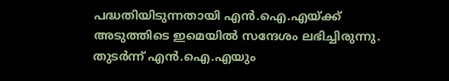പദ്ധതിയിടുന്നതായി എന്‍.ഐ.എയ്ക്ക് അടുത്തിടെ ഇമെയില്‍ സന്ദേശം ലഭിച്ചിരുന്നു. തുടര്‍ന്ന് എന്‍.ഐ.എയും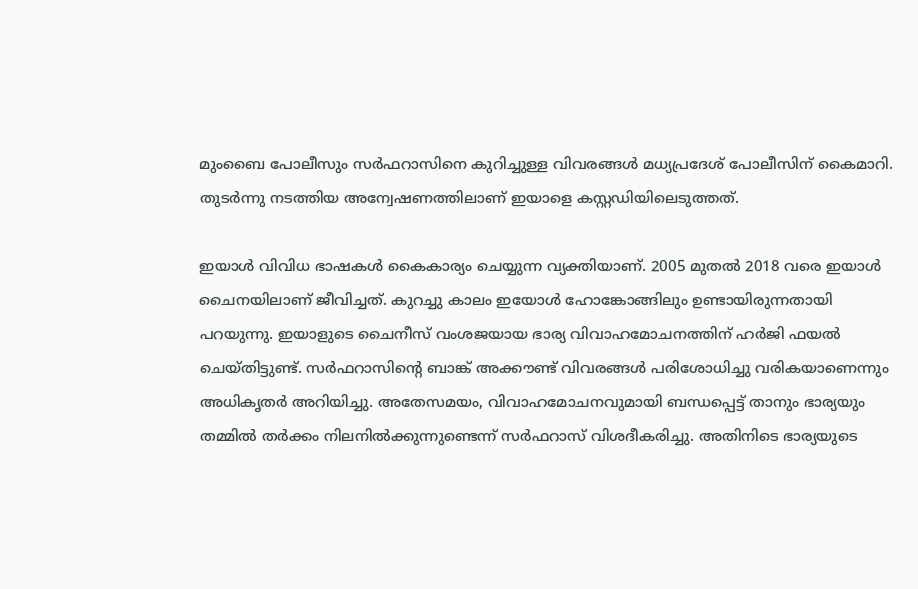മുംബൈ പോലീസും സര്‍ഫറാസിനെ കുറിച്ചുള്ള വിവരങ്ങള്‍ മധ്യപ്രദേശ് പോലീസിന് കൈമാറി. തുടര്‍ന്നു നടത്തിയ അന്വേഷണത്തിലാണ് ഇയാളെ കസ്റ്റഡിയിലെടുത്തത്.

ഇയാള്‍ വിവിധ ഭാഷകള്‍ കൈകാര്യം ചെയ്യുന്ന വ്യക്തിയാണ്. 2005 മുതല്‍ 2018 വരെ ഇയാള്‍ ചൈനയിലാണ് ജീവിച്ചത്. കുറച്ചു കാലം ഇയോള്‍ ഹോങ്കോങ്ങിലും ഉണ്ടായിരുന്നതായി പറയുന്നു. ഇയാളുടെ ചൈനീസ് വംശജയായ ഭാര്യ വിവാഹമോചനത്തിന് ഹര്‍ജി ഫയല്‍ ചെയ്തിട്ടുണ്ട്. സര്‍ഫറാസിന്റെ ബാങ്ക് അക്കൗണ്ട് വിവരങ്ങള്‍ പരിശോധിച്ചു വരികയാണെന്നും അധികൃതര്‍ അറിയിച്ചു. അതേസമയം, വിവാഹമോചനവുമായി ബന്ധപ്പെട്ട് താനും ഭാര്യയും തമ്മില്‍ തര്‍ക്കം നിലനില്‍ക്കുന്നുണ്ടെന്ന് സര്‍ഫറാസ് വിശദീകരിച്ചു. അതിനിടെ ഭാര്യയുടെ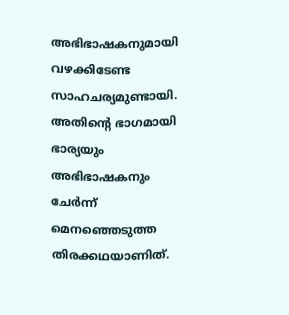അഭിഭാഷകനുമായി വഴക്കിടേണ്ട സാഹചര്യമുണ്ടായി. അതിന്റെ ഭാഗമായി ഭാര്യയും അഭിഭാഷകനും ചേര്‍ന്ന് മെനഞ്ഞെടുത്ത തിരക്കഥയാണിത്.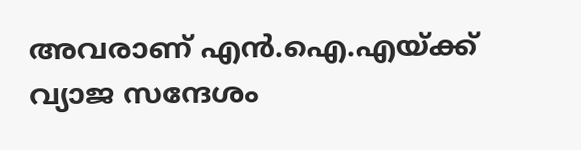അവരാണ് എന്‍.ഐ.എയ്ക്ക് വ്യാജ സന്ദേശം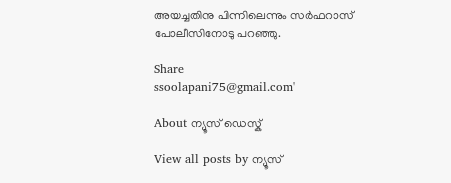അയച്ചതിനു പിന്നിലെന്നും സര്‍ഫറാസ് പോലീസിനോടു പറഞ്ഞു.

Share
ssoolapani75@gmail.com'

About ന്യൂസ് ഡെസ്ക്

View all posts by ന്യൂസ്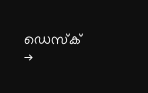ഡെസ്ക് →